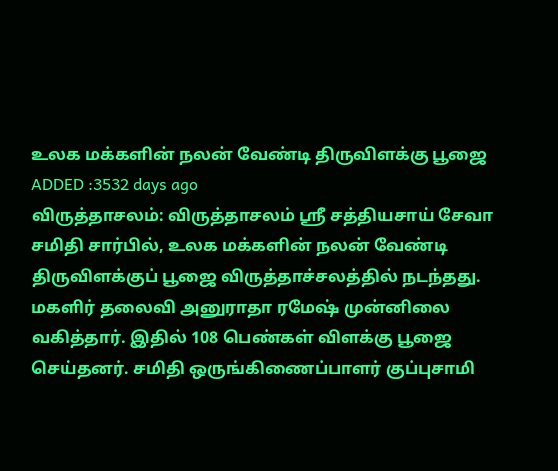உலக மக்களின் நலன் வேண்டி திருவிளக்கு பூஜை
ADDED :3532 days ago
விருத்தாசலம்: விருத்தாசலம் ஸ்ரீ சத்தியசாய் சேவா சமிதி சார்பில், உலக மக்களின் நலன் வேண்டி திருவிளக்குப் பூஜை விருத்தாச்சலத்தில் நடந்தது. மகளிர் தலைவி அனுராதா ரமேஷ் முன்னிலை வகித்தார். இதில் 108 பெண்கள் விளக்கு பூஜை செய்தனர். சமிதி ஒருங்கிணைப்பாளர் குப்புசாமி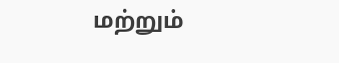மற்றும்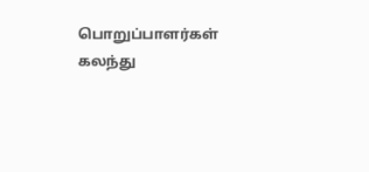பொறுப்பாளர்கள் கலந்து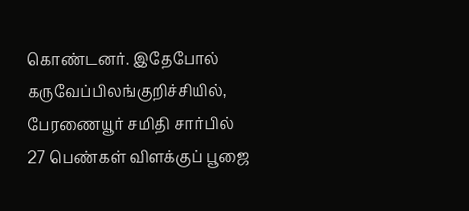கொண்டனர். இதேபோல் கருவேப்பிலங்குறிச்சியில், பேரணையூர் சமிதி சார்பில் 27 பெண்கள் விளக்குப் பூஜை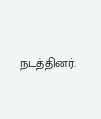நடத்தினர்.